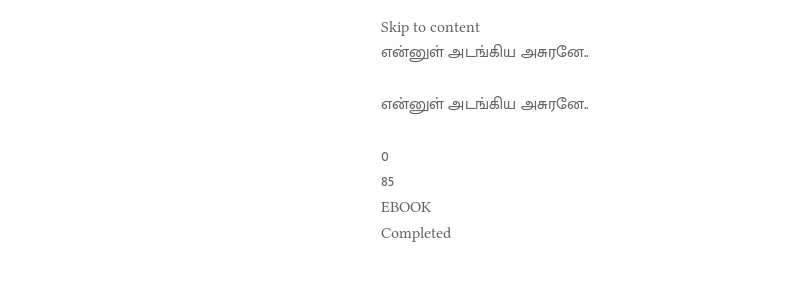Skip to content
என்னுள் அடங்கிய அசுரனே..

என்னுள் அடங்கிய அசுரனே..

0
85
EBOOK
Completed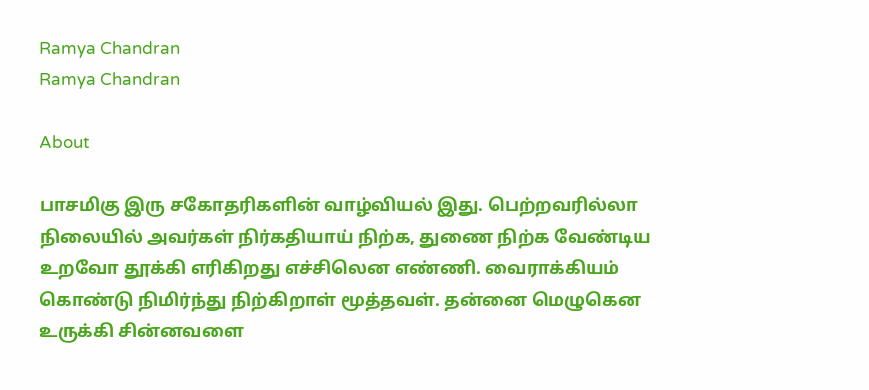Ramya Chandran
Ramya Chandran

About

பாசமிகு இரு சகோதரிகளின் வாழ்வியல் இது. பெற்றவரில்லா நிலையில் அவர்கள் நிர்கதியாய் நிற்க, துணை நிற்க வேண்டிய உறவோ தூக்கி எரிகிறது எச்சிலென எண்ணி. வைராக்கியம் கொண்டு நிமிர்ந்து நிற்கிறாள் மூத்தவள். தன்னை மெழுகென உருக்கி சின்னவளை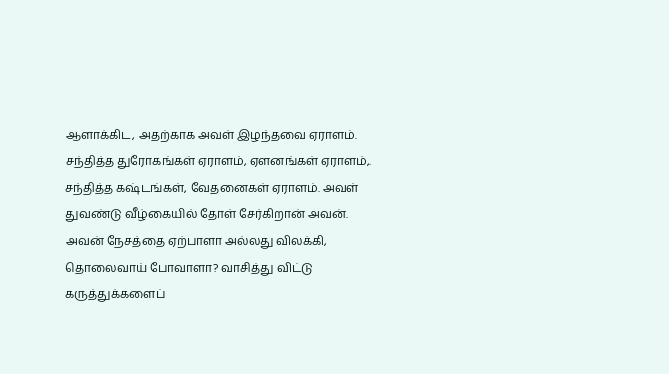ஆளாக்கிட, அதற்காக அவள் இழந்தவை ஏராளம். சந்தித்த துரோகங்கள் ஏராளம், ஏளனங்கள் ஏராளம்,. சந்தித்த கஷ்டங்கள், வேதனைகள் ஏராளம். அவள் துவண்டு வீழ்கையில் தோள் சேர்கிறான் அவன். அவன் நேசத்தை ஏற்பாளா அல்லது விலக்கி, தொலைவாய் போவாளா? வாசித்து விட்டு கருத்துக்களைப்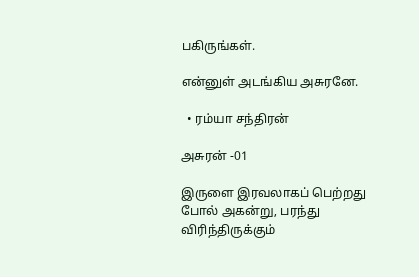பகிருங்கள்.

என்னுள் அடங்கிய அசுரனே.

  • ரம்யா சந்திரன்

அசுரன் -01

இருளை இரவலாகப் பெற்றது போல் அகன்று, பரந்து விரிந்திருக்கும்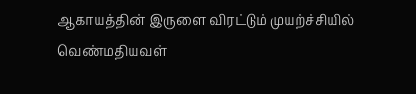ஆகாயத்தின் இருளை விரட்டும் முயற்ச்சியில் வெண்மதியவள்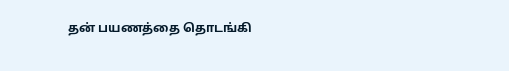தன் பயணத்தை தொடங்கி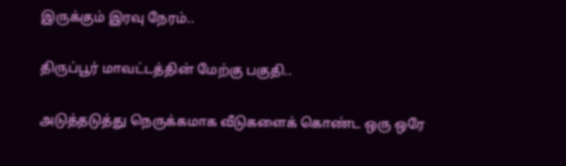இருக்கும் இரவு நேரம்..

திருப்பூர் மாவட்டத்தின் மேற்கு பகுதி..

அடுத்தடுத்து நெருக்கமாக வீடுகளைக் கொண்ட ஒரு ஒரே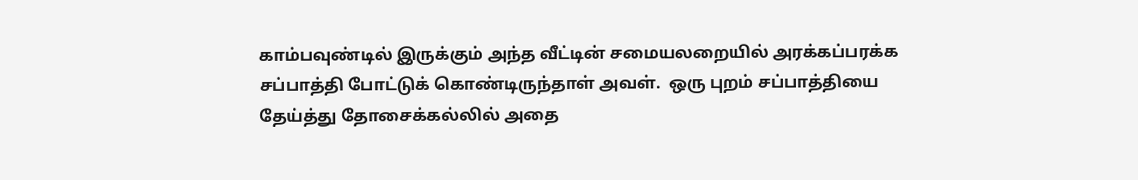காம்பவுண்டில் இருக்கும் அந்த வீட்டின் சமையலறையில் அரக்கப்பரக்க சப்பாத்தி போட்டுக் கொண்டிருந்தாள் அவள்.  ஒரு புறம் சப்பாத்தியை தேய்த்து தோசைக்கல்லில் அதை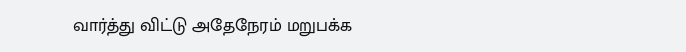வார்த்து விட்டு அதேநேரம் மறுபக்க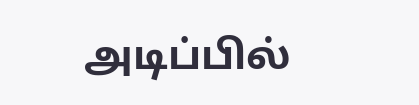அடிப்பில்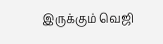இருக்கும் வெஜி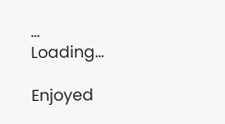...
Loading...

Enjoyed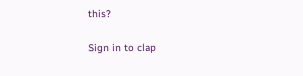this?

Sign in to clap